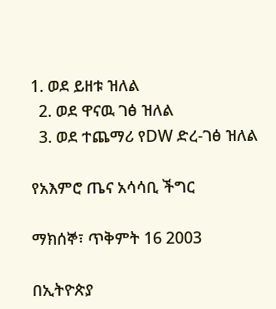1. ወደ ይዘቱ ዝለል
  2. ወደ ዋናዉ ገፅ ዝለል
  3. ወደ ተጨማሪ የDW ድረ-ገፅ ዝለል

የአእምሮ ጤና አሳሳቢ ችግር

ማክሰኞ፣ ጥቅምት 16 2003

በኢትዮጵያ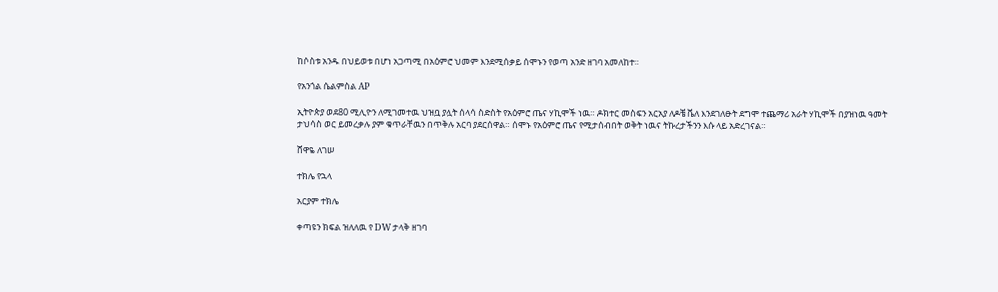ከሶስቱ አንዱ በህይወቱ በሆነ አጋጣሚ በአዕምሮ ህመም እንደሚሰቃይ ሰሞኑን የወጣ አንድ ዘገባ አመለከተ።

የአንጎል ሴልምስል AP

ኢትዮጵያ ወደ80 ሚሊዮን ለሚገመተዉ ህዝቧ ያሏት ሰላሳ ስድስት የአዕምሮ ጤና ሃኪሞች ነዉ። ዶክተር መስፍን አርአያ ለዶቼ ቬለ እንደገለፁት ደግሞ ተጨማሪ አራት ሃኪሞች በያዝነዉ ዓመት ታህሳስ ወር ይመረቃሉ ያም ቁጥራቸዉን በጥቅሉ አርባ ያደርሰዋል። ሰሞኑ የአዕምሮ ጤና የሚታሰብበት ወቅት ነዉና ትኩረታችንን እሱ ላይ አድረገናል።

ሸዋዬ ለገሠ

ተክሌ የኋላ

አርያም ተክሌ

ቀጣዩን ክፍል ዝለለዉ የ DW ታላቅ ዘገባ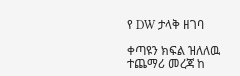የ DW ታላቅ ዘገባ

ቀጣዩን ክፍል ዝለለዉ ተጨማሪ መረጃ ከ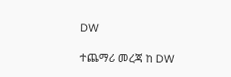DW

ተጨማሪ መረጃ ከ DW